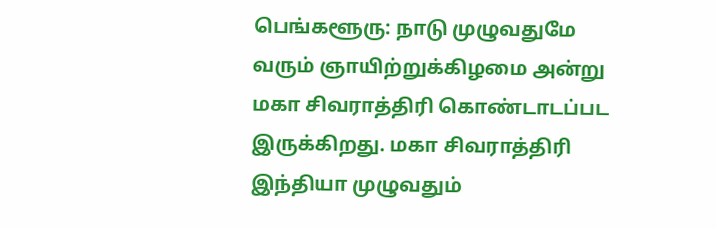பெங்களூரு: நாடு முழுவதுமே வரும் ஞாயிற்றுக்கிழமை அன்று மகா சிவராத்திரி கொண்டாடப்பட இருக்கிறது. மகா சிவராத்திரி இந்தியா முழுவதும்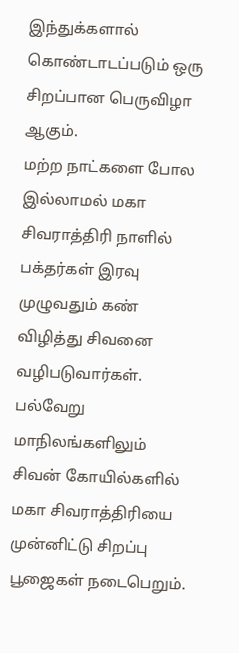இந்துக்களால் கொண்டாடப்படும் ஒரு சிறப்பான பெருவிழா ஆகும்.
மற்ற நாட்களை போல இல்லாமல் மகா சிவராத்திரி நாளில் பக்தர்கள் இரவு முழுவதும் கண் விழித்து சிவனை வழிபடுவார்கள். பல்வேறு மாநிலங்களிலும் சிவன் கோயில்களில் மகா சிவராத்திரியை முன்னிட்டு சிறப்பு பூஜைகள் நடைபெறும்.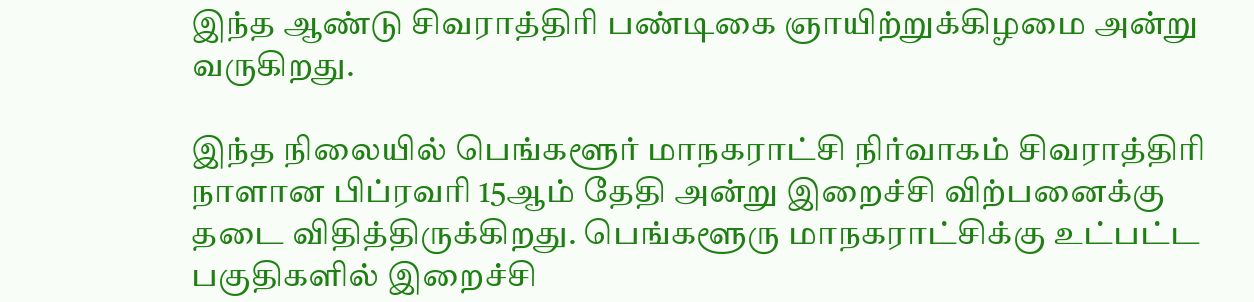இந்த ஆண்டு சிவராத்திரி பண்டிகை ஞாயிற்றுக்கிழமை அன்று வருகிறது.

இந்த நிலையில் பெங்களூர் மாநகராட்சி நிர்வாகம் சிவராத்திரி நாளான பிப்ரவரி 15ஆம் தேதி அன்று இறைச்சி விற்பனைக்கு தடை விதித்திருக்கிறது. பெங்களூரு மாநகராட்சிக்கு உட்பட்ட பகுதிகளில் இறைச்சி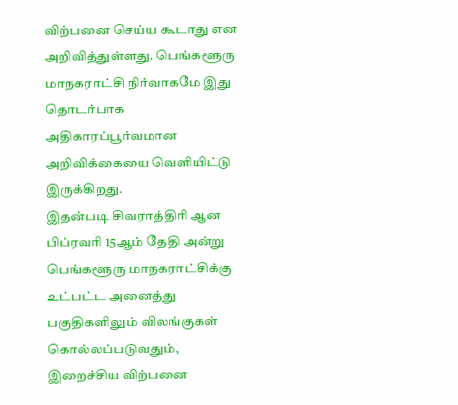விற்பனை செய்ய கூடாது என அறிவித்துள்ளது. பெங்களூரு மாநகராட்சி நிர்வாகமே இது தொடர்பாக அதிகாரப்பூர்வமான அறிவிக்கையை வெளியிட்டு இருக்கிறது.
இதன்படி சிவராத்திரி ஆன பிப்ரவரி 15ஆம் தேதி அன்று பெங்களூரு மாநகராட்சிக்கு உட்பட்ட அனைத்து பகுதிகளிலும் விலங்குகள் கொல்லப்படுவதும், இறைச்சிய விற்பனை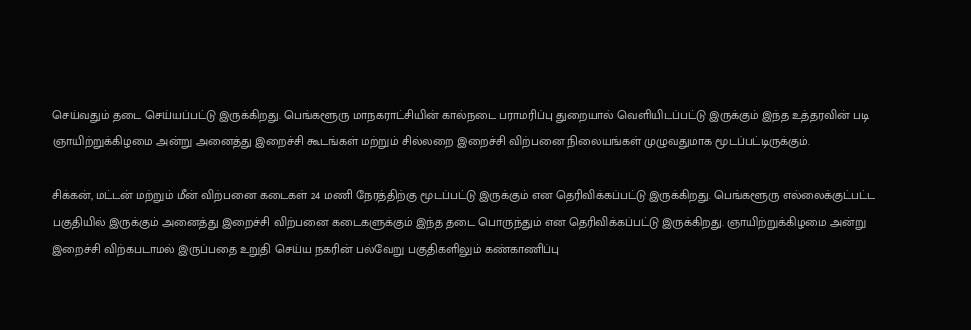செய்வதும் தடை செய்யப்பட்டு இருக்கிறது. பெங்களூரு மாநகராட்சியின் கால்நடை பராமரிப்பு துறையால் வெளியிடப்பட்டு இருக்கும் இந்த உத்தரவின் படி ஞாயிற்றுக்கிழமை அன்று அனைத்து இறைச்சி கூடங்கள் மற்றும் சில்லறை இறைச்சி விற்பனை நிலையங்கள் முழுவதுமாக மூடப்பட்டிருக்கும்.

சிக்கன், மட்டன் மற்றும் மீன் விற்பனை கடைகள் 24 மணி நேரத்திற்கு மூடப்பட்டு இருக்கும் என தெரிவிக்கப்பட்டு இருக்கிறது. பெங்களூரு எல்லைக்குட்பட்ட பகுதியில் இருக்கும் அனைத்து இறைச்சி விற்பனை கடைகளுக்கும் இந்த தடை பொருந்தும் என தெரிவிக்கப்பட்டு இருக்கிறது. ஞாயிற்றுக்கிழமை அன்று இறைச்சி விற்கபடாமல் இருப்பதை உறுதி செய்ய நகரின் பல்வேறு பகுதிகளிலும் கண்காணிப்பு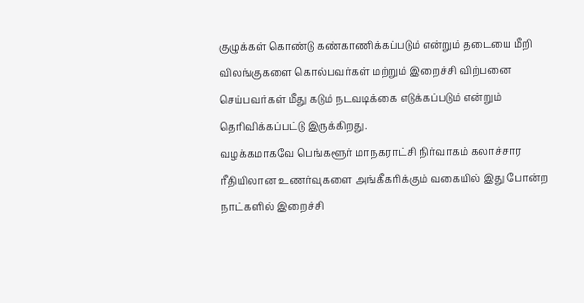குழுக்கள் கொண்டு கண்காணிக்கப்படும் என்றும் தடையை மீறி விலங்குகளை கொல்பவர்கள் மற்றும் இறைச்சி விற்பனை செய்பவர்கள் மீது கடும் நடவடிக்கை எடுக்கப்படும் என்றும் தெரிவிக்கப்பட்டு இருக்கிறது.
வழக்கமாகவே பெங்களூர் மாநகராட்சி நிர்வாகம் கலாச்சார ரீதியிலான உணர்வுகளை அங்கீகரிக்கும் வகையில் இது போன்ற நாட்களில் இறைச்சி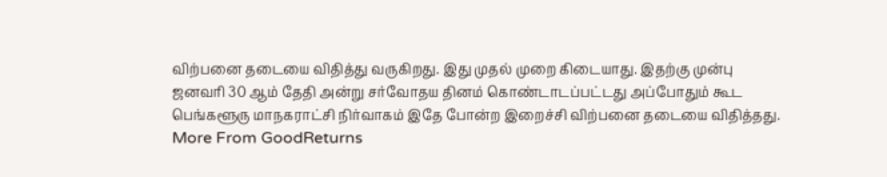விற்பனை தடையை விதித்து வருகிறது. இது முதல் முறை கிடையாது. இதற்கு முன்பு ஜனவரி 30 ஆம் தேதி அன்று சர்வோதய தினம் கொண்டாடப்பட்டது அப்போதும் கூட பெங்களூரு மாநகராட்சி நிர்வாகம் இதே போன்ற இறைச்சி விற்பனை தடையை விதித்தது.
More From GoodReturns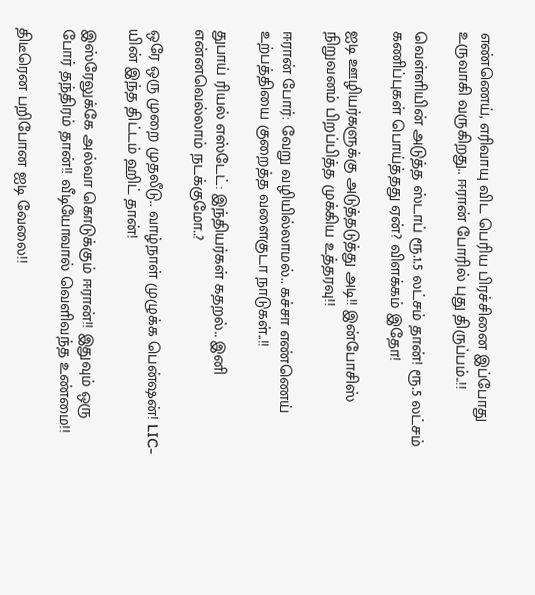எண்ணெய், எரிவாயு விட பெரிய பிரச்சினை இப்போது உருவாகி வருகிறது.. ஈரான் போரில் புது திருப்பம்..!!

வெள்ளியின் அடுத்த ஸ்டாப் ரூ.1.5 லட்சம் தான்! ரூ.5 லட்சம் கணிப்புகள் பொய்த்தது ஏன்? விளக்கம் இதோ!

ஐடி ஊழியர்களுக்கு அடுத்தடுத்து அடி!! இன்போசிஸ் நிறுவனம் பிறப்பித்த முக்கிய உத்தரவு!!

ஈரான் போர்: வேறு வழியில்லாமல்.. கச்சா எண்ணெய் உற்பத்தியை குறைத்த வளைகுடா நாடுகள்..!!

துபாய் ரியல் எஸ்டேட்: இந்தியர்கள் கதறல்.. இனி என்னவெல்லாம் நடக்குமோ..?

ஒரே ஒரு முறை முதலீடு.. வாழ்நாள் முழுக்க பென்ஷன்! LIC-யின் இந்த திட்டம் ஹிட் தான்!

இஸ்ரேலுக்கே அல்வா கொடுக்கும் ஈரான்!! இதுவும் ஒரு போர் தந்திரம் தான்!! வீடியோவால் வெளிவந்த உண்மை!!

திடீரென பறிபோன ஐடி வேலை!!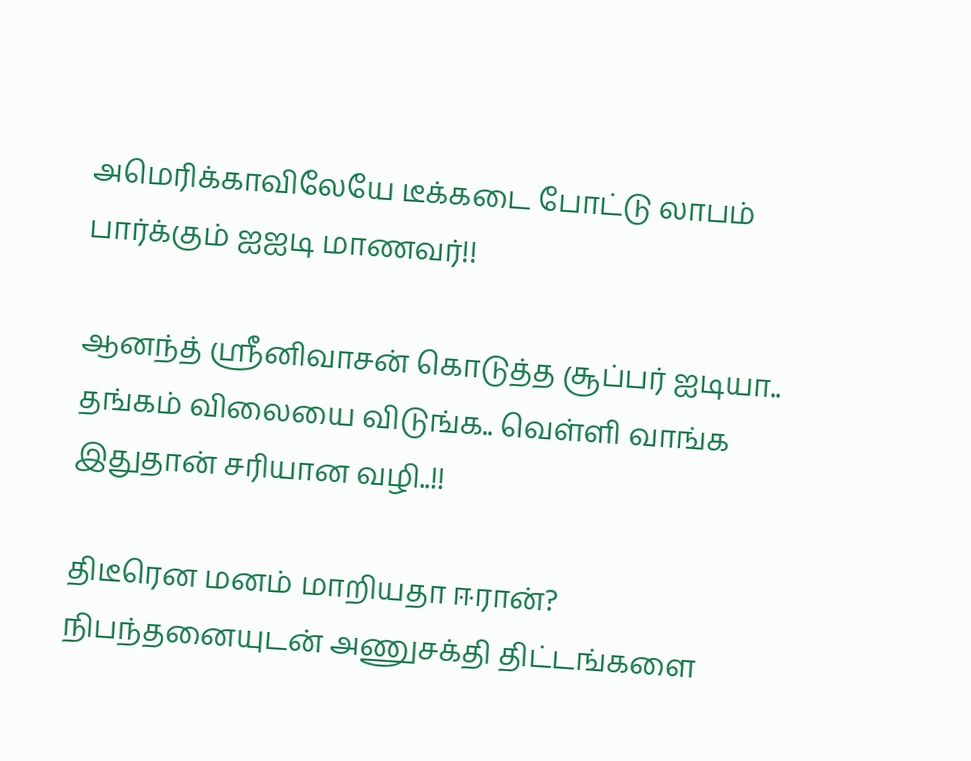அமெரிக்காவிலேயே டீக்கடை போட்டு லாபம் பார்க்கும் ஐஐடி மாணவர்!!

ஆனந்த் ஸ்ரீனிவாசன் கொடுத்த சூப்பர் ஐடியா.. தங்கம் விலையை விடுங்க.. வெள்ளி வாங்க இதுதான் சரியான வழி..!!

திடீரென மனம் மாறியதா ஈரான்? நிபந்தனையுடன் அணுசக்தி திட்டங்களை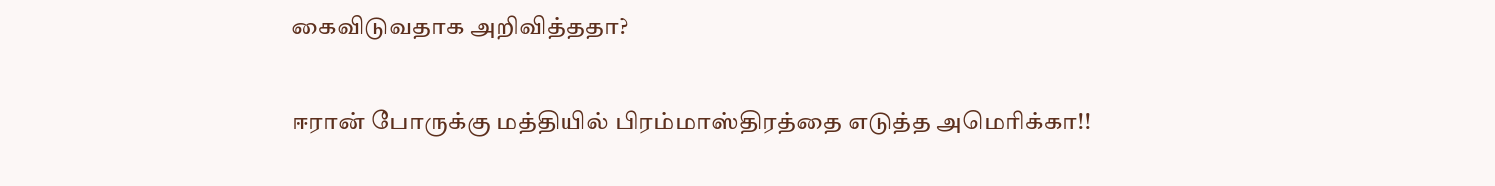கைவிடுவதாக அறிவித்ததா?

ஈரான் போருக்கு மத்தியில் பிரம்மாஸ்திரத்தை எடுத்த அமெரிக்கா!!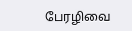பேரழிவை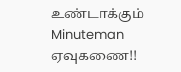உண்டாக்கும் Minuteman ஏவுகணை!!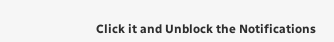Click it and Unblock the Notifications